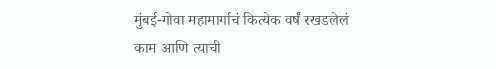मुंबई-गोवा महामार्गाचं कित्येक वर्षं रखडलेलं काम आणि त्याची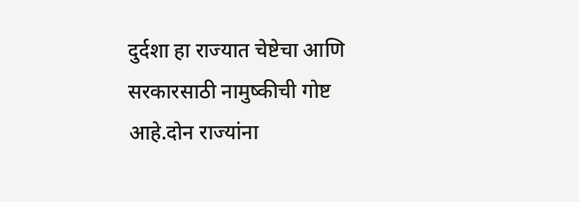दुर्दशा हा राज्यात चेष्टेचा आणि सरकारसाठी नामुष्कीची गोष्ट आहे.दोन राज्यांना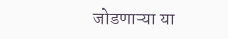जोडणाऱ्या या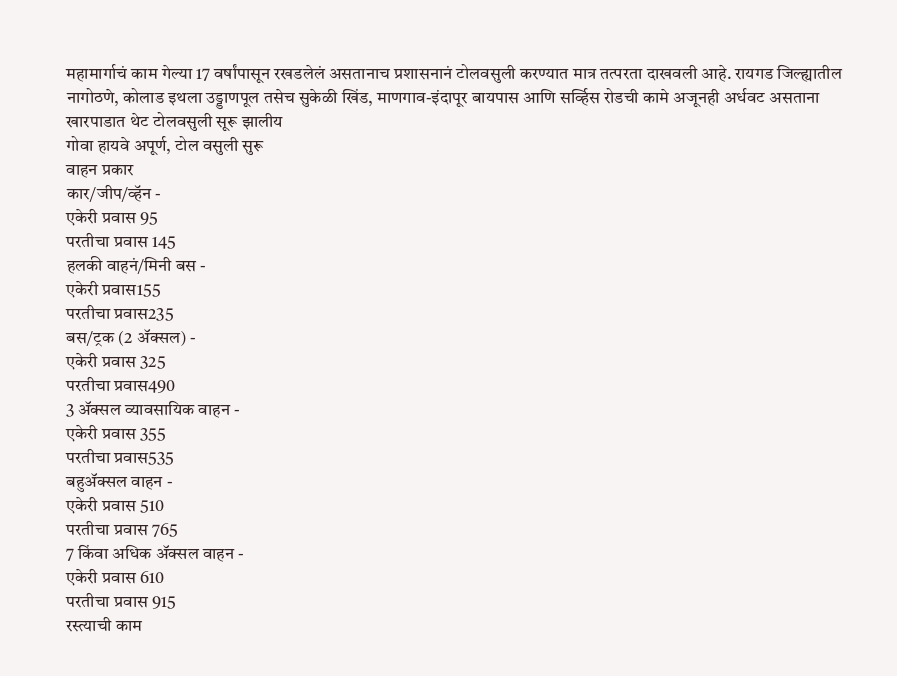महामार्गाचं काम गेल्या 17 वर्षांपासून रखडलेलं असतानाच प्रशासनानं टोलवसुली करण्यात मात्र तत्परता दाखवली आहे. रायगड जिल्ह्यातील नागोठणे, कोलाड इथला उड्डाणपूल तसेच सुकेळी खिंड, माणगाव-इंदापूर बायपास आणि सर्व्हिस रोडची कामे अजूनही अर्धवट असताना खारपाडात थेट टोलवसुली सूरू झालीय
गोवा हायवे अपूर्ण, टोल वसुली सुरू
वाहन प्रकार
कार/जीप/व्हॅन -
एकेरी प्रवास 95
परतीचा प्रवास 145
हलकी वाहनं/मिनी बस -
एकेरी प्रवास155
परतीचा प्रवास235
बस/ट्रक (2 ॲक्सल) -
एकेरी प्रवास 325
परतीचा प्रवास490
3 ॲक्सल व्यावसायिक वाहन -
एकेरी प्रवास 355
परतीचा प्रवास535
बहुॲक्सल वाहन -
एकेरी प्रवास 510
परतीचा प्रवास 765
7 किंवा अधिक ॲक्सल वाहन -
एकेरी प्रवास 610
परतीचा प्रवास 915
रस्त्याची काम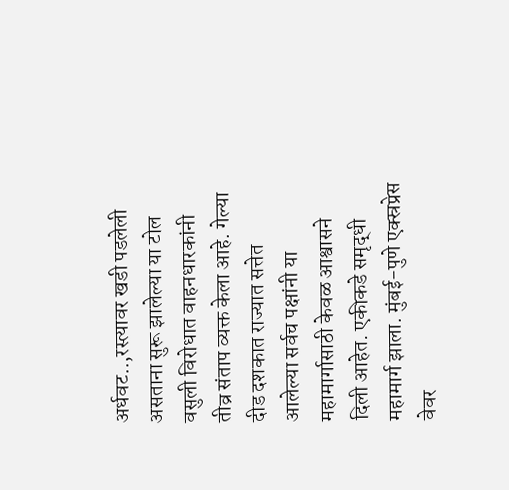अर्धवट..,रस्त्यावर खडी पडलेली असताना सुरू झालेल्या या टोल वसुली विरोधात वाहनधारकांनी तीव्र संताप व्यक्त केला आहे. गेल्या दीड दशकात राज्यात सत्तेत आलेल्या सर्वच पक्षांनी या महामार्गासाठी केवळ आश्वासने दिली आहेत. एकीकडे समृद्धी महामार्ग झाला. मुंबई-पुणे एक्स्रप्रेस वेवर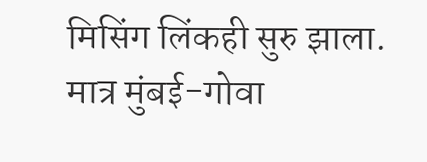मिसिंग लिंकही सुरु झाला. मात्र मुंबई-गोवा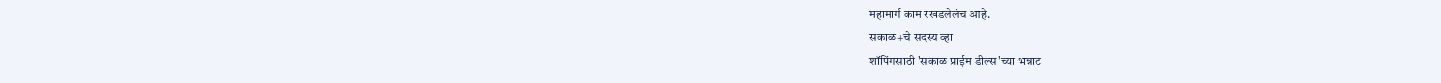महामार्ग काम रखडलेलंच आहे.
सकाळ+चे सदस्य व्हा
शॉपिंगसाठी 'सकाळ प्राईम डील्स'च्या भन्नाट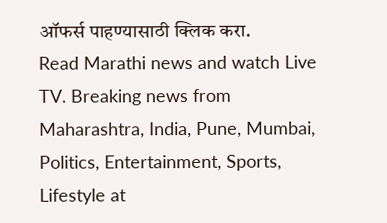ऑफर्स पाहण्यासाठी क्लिक करा.
Read Marathi news and watch Live TV. Breaking news from Maharashtra, India, Pune, Mumbai, Politics, Entertainment, Sports, Lifestyle at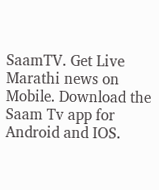SaamTV. Get Live Marathi news on Mobile. Download the Saam Tv app for Android and IOS.